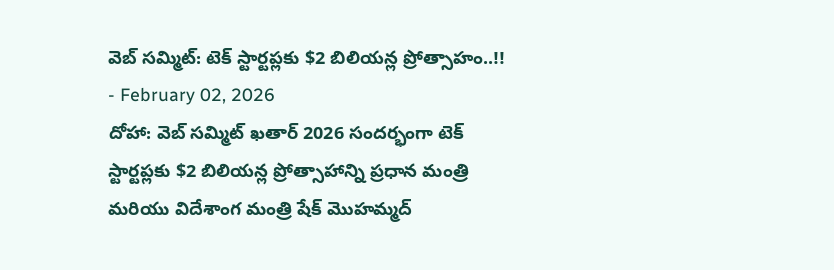వెబ్ సమ్మిట్: టెక్ స్టార్టప్లకు $2 బిలియన్ల ప్రోత్సాహం..!!
- February 02, 2026
దోహా: వెబ్ సమ్మిట్ ఖతార్ 2026 సందర్భంగా టెక్ స్టార్టప్లకు $2 బిలియన్ల ప్రోత్సాహాన్ని ప్రధాన మంత్రి మరియు విదేశాంగ మంత్రి షేక్ మొహమ్మద్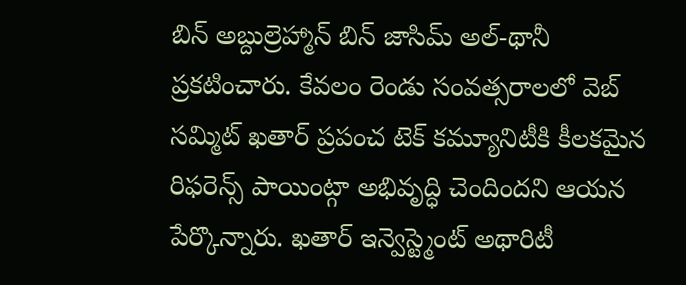బిన్ అబ్దుల్రెహ్మాన్ బిన్ జాసిమ్ అల్-థానీ ప్రకటించారు. కేవలం రెండు సంవత్సరాలలో వెబ్ సమ్మిట్ ఖతార్ ప్రపంచ టెక్ కమ్యూనిటీకి కీలకమైన రిఫరెన్స్ పాయింట్గా అభివృద్ధి చెందిందని ఆయన పేర్కొన్నారు. ఖతార్ ఇన్వెస్ట్మెంట్ అథారిటీ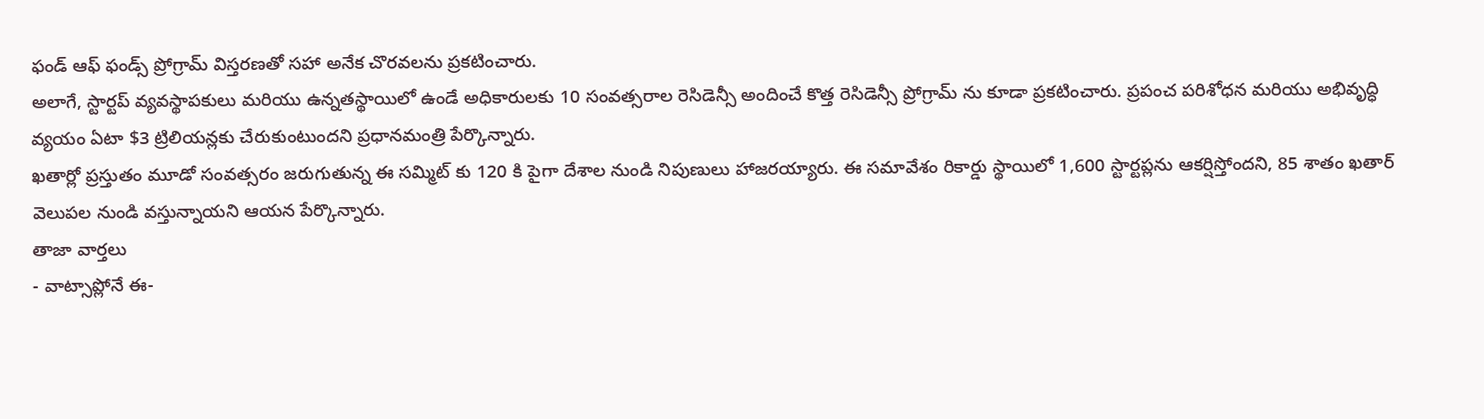ఫండ్ ఆఫ్ ఫండ్స్ ప్రోగ్రామ్ విస్తరణతో సహా అనేక చొరవలను ప్రకటించారు.
అలాగే, స్టార్టప్ వ్యవస్థాపకులు మరియు ఉన్నతస్థాయిలో ఉండే అధికారులకు 10 సంవత్సరాల రెసిడెన్సీ అందించే కొత్త రెసిడెన్సీ ప్రోగ్రామ్ ను కూడా ప్రకటించారు. ప్రపంచ పరిశోధన మరియు అభివృద్ధి వ్యయం ఏటా $3 ట్రిలియన్లకు చేరుకుంటుందని ప్రధానమంత్రి పేర్కొన్నారు.
ఖతార్లో ప్రస్తుతం మూడో సంవత్సరం జరుగుతున్న ఈ సమ్మిట్ కు 120 కి పైగా దేశాల నుండి నిపుణులు హాజరయ్యారు. ఈ సమావేశం రికార్డు స్థాయిలో 1,600 స్టార్టప్లను ఆకర్షిస్తోందని, 85 శాతం ఖతార్ వెలుపల నుండి వస్తున్నాయని ఆయన పేర్కొన్నారు.
తాజా వార్తలు
- వాట్సాప్లోనే ఈ-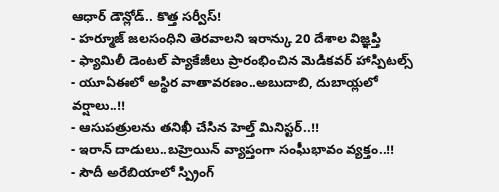ఆధార్ డౌన్లోడ్.. కొత్త సర్వీస్!
- హర్మూజ్ జలసంధిని తెరవాలని ఇరాన్కు 20 దేశాల విజ్ఞప్తి
- ఫ్యామిలీ డెంటల్ ప్యాకేజీలు ప్రారంభించిన మెడికవర్ హాస్పిటల్స్
- యూఏఈలో అస్థిర వాతావరణం..అబుదాబి, దుబాయ్లలో వర్షాలు..!!
- ఆసుపత్రులను తనిఖీ చేసిన హెల్త్ మినిస్టర్..!!
- ఇరాన్ దాడులు..బహ్రెయిన్ వ్యాప్తంగా సంఘీభావం వ్యక్తం..!!
- సౌదీ అరేబియాలో స్ప్రింగ్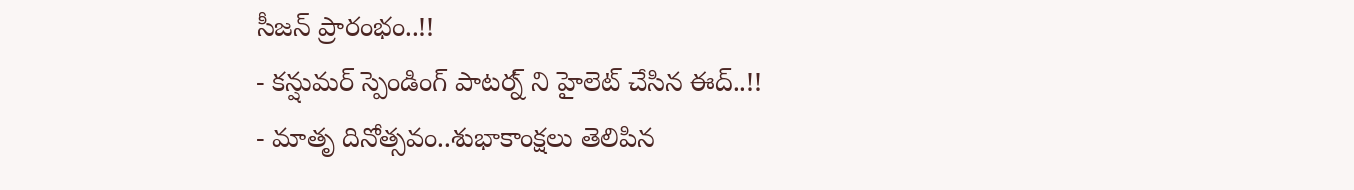సీజన్ ప్రారంభం..!!
- కన్షుమర్ స్పెండింగ్ పాటర్న్ ని హైలెట్ చేసిన ఈద్..!!
- మాతృ దినోత్సవం..శుభాకాంక్షలు తెలిపిన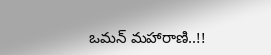ఒమన్ మహారాణి..!!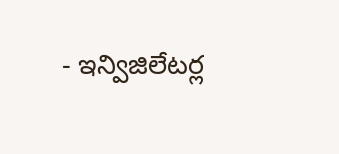- ఇన్విజిలేటర్ల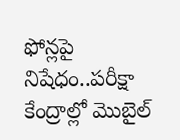ఫోన్లపై నిషేధం..పరీక్షా కేంద్రాల్లో మొబైల్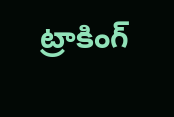ట్రాకింగ్